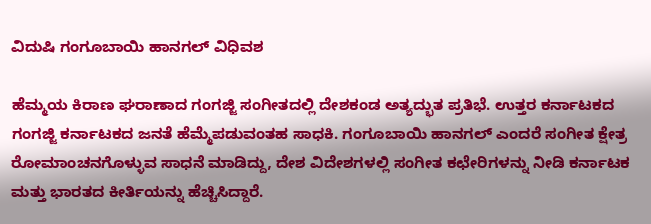ವಿದುಷಿ ಗಂಗೂಬಾಯಿ ಹಾನಗಲ್ ವಿಧಿವಶ

ಹೆಮ್ಮಯ ಕಿರಾಣ ಘರಾಣಾದ ಗಂಗಜ್ಜಿ ಸಂಗೀತದಲ್ಲಿ ದೇಶಕಂಡ ಅತ್ಯದ್ಭುತ ಪ್ರತಿಭೆ. ಉತ್ತರ ಕರ್ನಾಟಕದ ಗಂಗಜ್ಜಿ ಕರ್ನಾಟಕದ ಜನತೆ ಹೆಮ್ಮೆಪಡುವಂತಹ ಸಾಧಕಿ. ಗಂಗೂಬಾಯಿ ಹಾನಗಲ್ ಎಂದರೆ ಸಂಗೀತ ಕ್ಷೇತ್ರ ರೋಮಾಂಚನಗೊಳ್ಳುವ ಸಾಧನೆ ಮಾಡಿದ್ದು, ದೇಶ ವಿದೇಶಗಳಲ್ಲಿ ಸಂಗೀತ ಕಛೇರಿಗಳನ್ನು ನೀಡಿ ಕರ್ನಾಟಕ ಮತ್ತು ಭಾರತದ ಕೀರ್ತಿಯನ್ನು ಹೆಚ್ಚಿಸಿದ್ದಾರೆ.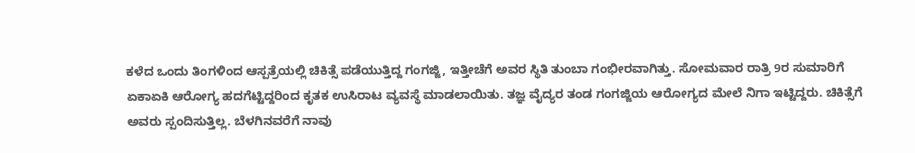ಕಳೆದ ಒಂದು ತಿಂಗಳಿಂದ ಆಸ್ಪತ್ರೆಯಲ್ಲಿ ಚಿಕಿತ್ಸೆ ಪಡೆಯುತ್ತಿದ್ದ ಗಂಗಜ್ಜಿ, ಇತ್ತೀಚೆಗೆ ಅವರ ಸ್ಥಿತಿ ತುಂಬಾ ಗಂಭೀರವಾಗಿತ್ತು. ಸೋಮವಾರ ರಾತ್ರಿ 9ರ ಸುಮಾರಿಗೆ ಏಕಾಏಕಿ ಆರೋಗ್ಯ ಹದಗೆಟ್ಟಿದ್ದರಿಂದ ಕೃತಕ ಉಸಿರಾಟ ವ್ಯವಸ್ಥೆ ಮಾಡಲಾಯಿತು. ತಜ್ಞ ವೈದ್ಯರ ತಂಡ ಗಂಗಜ್ಜಿಯ ಆರೋಗ್ಯದ ಮೇಲೆ ನಿಗಾ ಇಟ್ಟಿದ್ದರು. ಚಿಕಿತ್ಸೆಗೆ ಅವರು ಸ್ಪಂದಿಸುತ್ತಿಲ್ಲ. ಬೆಳಗಿನವರೆಗೆ ನಾವು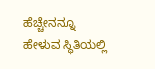ಹೆಚ್ಚೇನನ್ನೂ ಹೇಳುವ ಸ್ಥಿತಿಯಲ್ಲಿ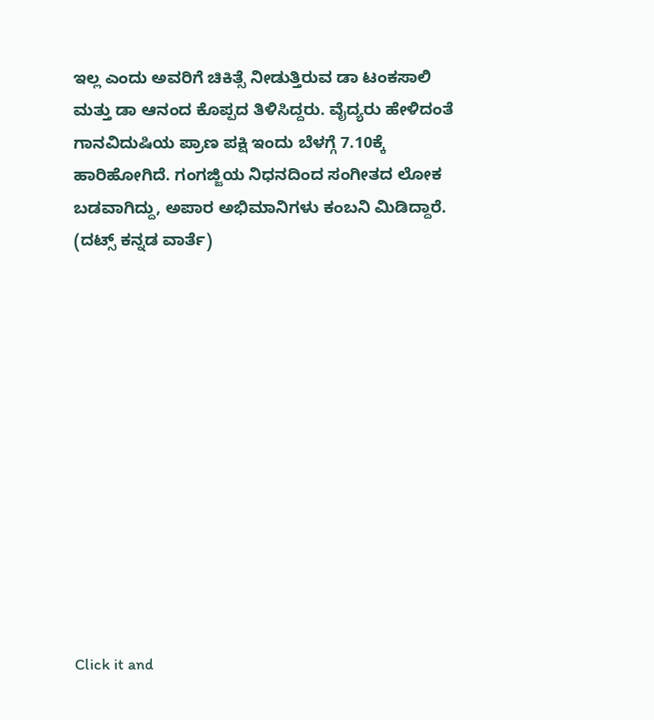ಇಲ್ಲ ಎಂದು ಅವರಿಗೆ ಚಿಕಿತ್ಸೆ ನೀಡುತ್ತಿರುವ ಡಾ ಟಂಕಸಾಲಿ ಮತ್ತು ಡಾ ಆನಂದ ಕೊಪ್ಪದ ತಿಳಿಸಿದ್ದರು. ವೈದ್ಯರು ಹೇಳಿದಂತೆ ಗಾನವಿದುಷಿಯ ಪ್ರಾಣ ಪಕ್ಷಿ ಇಂದು ಬೆಳಗ್ಗೆ 7.10ಕ್ಕೆ ಹಾರಿಹೋಗಿದೆ. ಗಂಗಜ್ಜಿಯ ನಿಧನದಿಂದ ಸಂಗೀತದ ಲೋಕ ಬಡವಾಗಿದ್ದು, ಅಪಾರ ಅಭಿಮಾನಿಗಳು ಕಂಬನಿ ಮಿಡಿದ್ದಾರೆ.
(ದಟ್ಸ್ ಕನ್ನಡ ವಾರ್ತೆ)












Click it and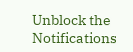Unblock the Notifications